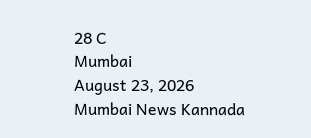28 C
Mumbai
August 23, 2026
Mumbai News Kannada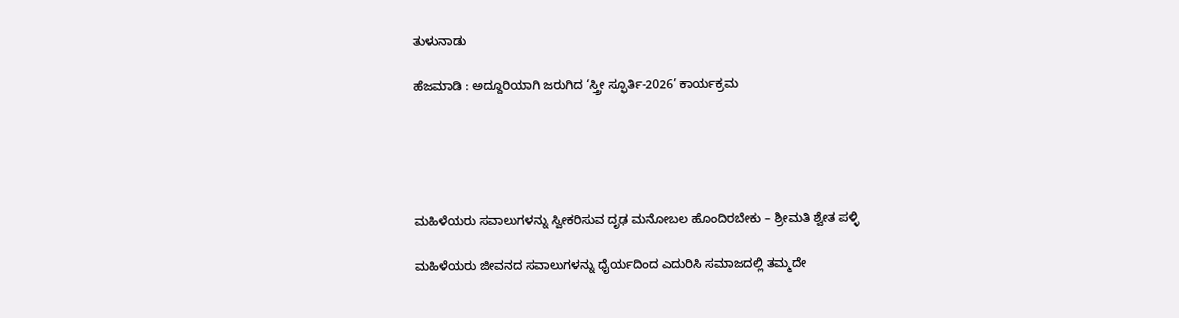ತುಳುನಾಡು

ಹೆಜಮಾಡಿ : ಅದ್ದೂರಿಯಾಗಿ ಜರುಗಿದ ‘ಸ್ತ್ರೀ ಸ್ಫೂರ್ತಿ-2026’ ಕಾರ್ಯಕ್ರಮ





ಮಹಿಳೆಯರು ಸವಾಲುಗಳನ್ನು ಸ್ವೀಕರಿಸುವ ದೃಢ ಮನೋಬಲ ಹೊಂದಿರಬೇಕು – ಶ್ರೀಮತಿ ಶ್ವೇತ ಪಳ್ಳಿ

ಮಹಿಳೆಯರು ಜೀವನದ ಸವಾಲುಗಳನ್ನು ಧೈರ್ಯದಿಂದ ಎದುರಿಸಿ ಸಮಾಜದಲ್ಲಿ ತಮ್ಮದೇ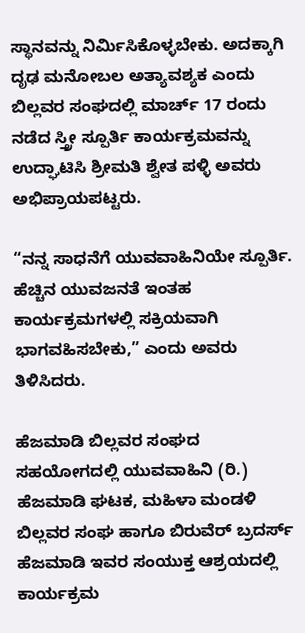ಸ್ಥಾನವನ್ನು ನಿರ್ಮಿಸಿಕೊಳ್ಳಬೇಕು. ಅದಕ್ಕಾಗಿ ದೃಢ ಮನೋಬಲ ಅತ್ಯಾವಶ್ಯಕ ಎಂದು ಬಿಲ್ಲವರ ಸಂಘದಲ್ಲಿ ಮಾರ್ಚ್ 17 ರಂದು ನಡೆದ ಸ್ತ್ರೀ ಸ್ಪೂರ್ತಿ ಕಾರ್ಯಕ್ರಮವನ್ನು ಉದ್ಘಾಟಿಸಿ ಶ್ರೀಮತಿ ಶ್ವೇತ ಪಳ್ಳಿ ಅವರು ಅಭಿಪ್ರಾಯಪಟ್ಟರು.

“ನನ್ನ ಸಾಧನೆಗೆ ಯುವವಾಹಿನಿಯೇ ಸ್ಪೂರ್ತಿ. ಹೆಚ್ಚಿನ ಯುವಜನತೆ ಇಂತಹ ಕಾರ್ಯಕ್ರಮಗಳಲ್ಲಿ ಸಕ್ರಿಯವಾಗಿ ಭಾಗವಹಿಸಬೇಕು,” ಎಂದು ಅವರು ತಿಳಿಸಿದರು.

ಹೆಜಮಾಡಿ ಬಿಲ್ಲವರ ಸಂಘದ ಸಹಯೋಗದಲ್ಲಿ ಯುವವಾಹಿನಿ (ರಿ.) ಹೆಜಮಾಡಿ ಘಟಕ, ಮಹಿಳಾ ಮಂಡಳಿ ಬಿಲ್ಲವರ ಸಂಘ ಹಾಗೂ ಬಿರುವೆರ್ ಬ್ರದರ್ಸ್ ಹೆಜಮಾಡಿ ಇವರ ಸಂಯುಕ್ತ ಆಶ್ರಯದಲ್ಲಿ ಕಾರ್ಯಕ್ರಮ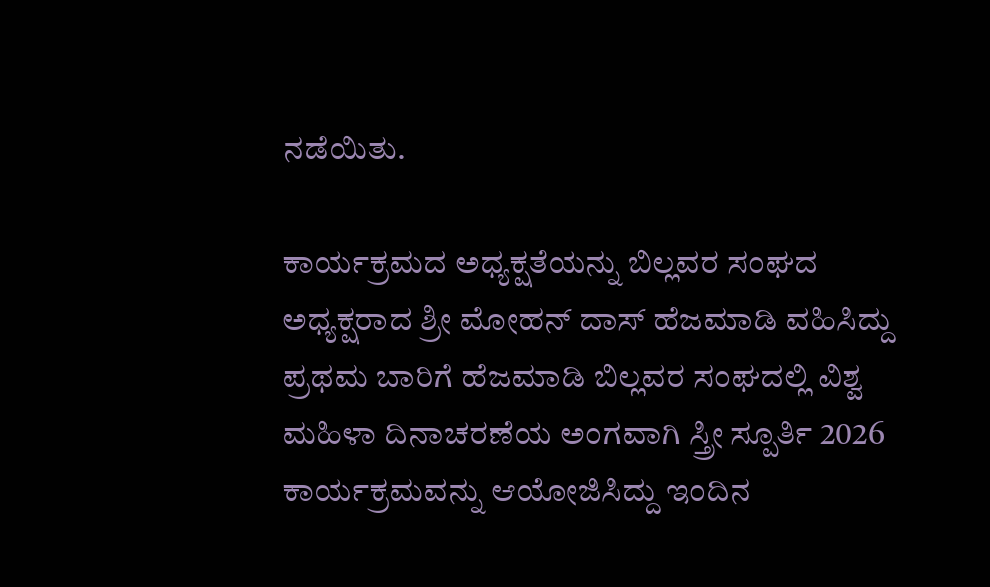ನಡೆಯಿತು.

ಕಾರ್ಯಕ್ರಮದ ಅಧ್ಯಕ್ಷತೆಯನ್ನು ಬಿಲ್ಲವರ ಸಂಘದ ಅಧ್ಯಕ್ಷರಾದ ಶ್ರೀ ಮೋಹನ್ ದಾಸ್ ಹೆಜಮಾಡಿ ವಹಿಸಿದ್ದು ಪ್ರಥಮ ಬಾರಿಗೆ ಹೆಜಮಾಡಿ ಬಿಲ್ಲವರ ಸಂಘದಲ್ಲಿ ವಿಶ್ವ ಮಹಿಳಾ ದಿನಾಚರಣೆಯ ಅಂಗವಾಗಿ ಸ್ತ್ರೀ ಸ್ಪೂರ್ತಿ 2026 ಕಾರ್ಯಕ್ರಮವನ್ನು ಆಯೋಜಿಸಿದ್ದು ಇಂದಿನ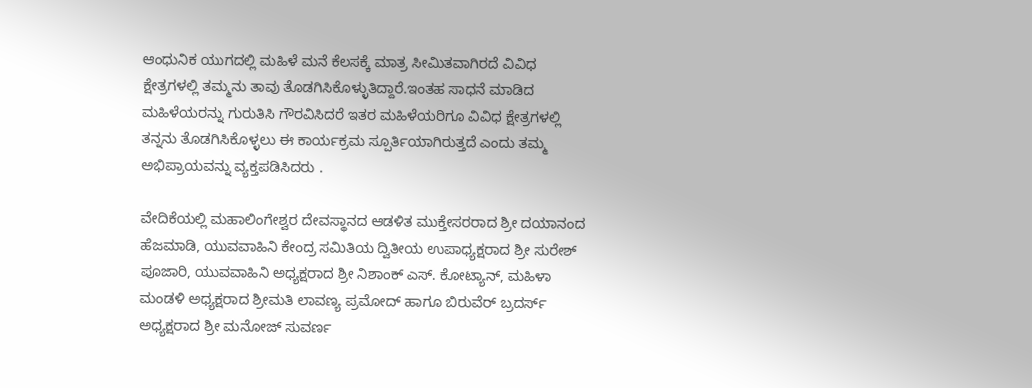ಆಂಧುನಿಕ ಯುಗದಲ್ಲಿ ಮಹಿಳೆ ಮನೆ ಕೆಲಸಕ್ಕೆ ಮಾತ್ರ ಸೀಮಿತವಾಗಿರದೆ ವಿವಿಧ ಕ್ಷೇತ್ರಗಳಲ್ಲಿ ತಮ್ಮನು ತಾವು ತೊಡಗಿಸಿಕೊಳ್ಳುತಿದ್ದಾರೆ.ಇಂತಹ ಸಾಧನೆ ಮಾಡಿದ ಮಹಿಳೆಯರನ್ನು ಗುರುತಿಸಿ ಗೌರವಿಸಿದರೆ ಇತರ ಮಹಿಳೆಯರಿಗೂ ವಿವಿಧ ಕ್ಷೇತ್ರಗಳಲ್ಲಿ ತನ್ನನು ತೊಡಗಿಸಿಕೊಳ್ಳಲು ಈ ಕಾರ್ಯಕ್ರಮ ಸ್ಪೂರ್ತಿಯಾಗಿರುತ್ತದೆ ಎಂದು ತಮ್ಮ ಅಭಿಪ್ರಾಯವನ್ನು ವ್ಯಕ್ತಪಡಿಸಿದರು .

ವೇದಿಕೆಯಲ್ಲಿ ಮಹಾಲಿಂಗೇಶ್ವರ ದೇವಸ್ಥಾನದ ಆಡಳಿತ ಮುಕ್ತೇಸರರಾದ ಶ್ರೀ ದಯಾನಂದ ಹೆಜಮಾಡಿ, ಯುವವಾಹಿನಿ ಕೇಂದ್ರ ಸಮಿತಿಯ ದ್ವಿತೀಯ ಉಪಾಧ್ಯಕ್ಷರಾದ ಶ್ರೀ ಸುರೇಶ್ ಪೂಜಾರಿ, ಯುವವಾಹಿನಿ ಅಧ್ಯಕ್ಷರಾದ ಶ್ರೀ ನಿಶಾಂಕ್ ಎಸ್. ಕೋಟ್ಯಾನ್, ಮಹಿಳಾ ಮಂಡಳಿ ಅಧ್ಯಕ್ಷರಾದ ಶ್ರೀಮತಿ ಲಾವಣ್ಯ ಪ್ರಮೋದ್ ಹಾಗೂ ಬಿರುವೆರ್ ಬ್ರದರ್ಸ್ ಅಧ್ಯಕ್ಷರಾದ ಶ್ರೀ ಮನೋಜ್ ಸುವರ್ಣ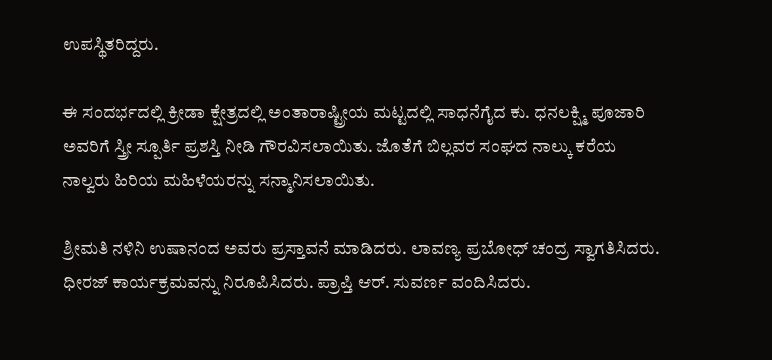ಉಪಸ್ಥಿತರಿದ್ದರು.

ಈ ಸಂದರ್ಭದಲ್ಲಿ ಕ್ರೀಡಾ ಕ್ಷೇತ್ರದಲ್ಲಿ ಅಂತಾರಾಷ್ಟ್ರೀಯ ಮಟ್ಟದಲ್ಲಿ ಸಾಧನೆಗೈದ ಕು. ಧನಲಕ್ಷ್ಮಿ ಪೂಜಾರಿ ಅವರಿಗೆ ಸ್ತ್ರೀ ಸ್ಪೂರ್ತಿ ಪ್ರಶಸ್ತಿ ನೀಡಿ ಗೌರವಿಸಲಾಯಿತು. ಜೊತೆಗೆ ಬಿಲ್ಲವರ ಸಂಘದ ನಾಲ್ಕು ಕರೆಯ ನಾಲ್ವರು ಹಿರಿಯ ಮಹಿಳೆಯರನ್ನು ಸನ್ಮಾನಿಸಲಾಯಿತು.

ಶ್ರೀಮತಿ ನಳಿನಿ ಉಷಾನಂದ ಅವರು ಪ್ರಸ್ತಾವನೆ ಮಾಡಿದರು. ಲಾವಣ್ಯ ಪ್ರಬೋಧ್ ಚಂದ್ರ ಸ್ವಾಗತಿಸಿದರು. ಧೀರಜ್ ಕಾರ್ಯಕ್ರಮವನ್ನು ನಿರೂಪಿಸಿದರು. ಪ್ರಾಪ್ತಿ ಆರ್. ಸುವರ್ಣ ವಂದಿಸಿದರು.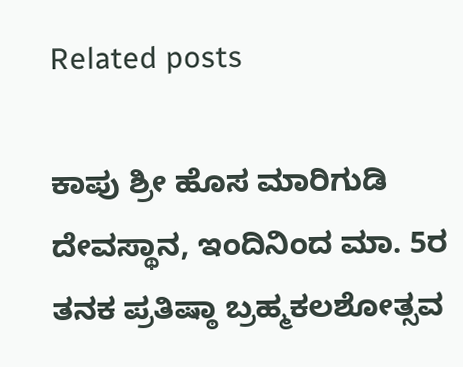Related posts

ಕಾಪು ಶ್ರೀ ಹೊಸ ಮಾರಿಗುಡಿ ದೇವಸ್ಥಾನ, ಇಂದಿನಿಂದ ಮಾ. 5ರ ತನಕ ಪ್ರತಿಷ್ಠಾ ಬ್ರಹ್ಮಕಲಶೋತ್ಸವ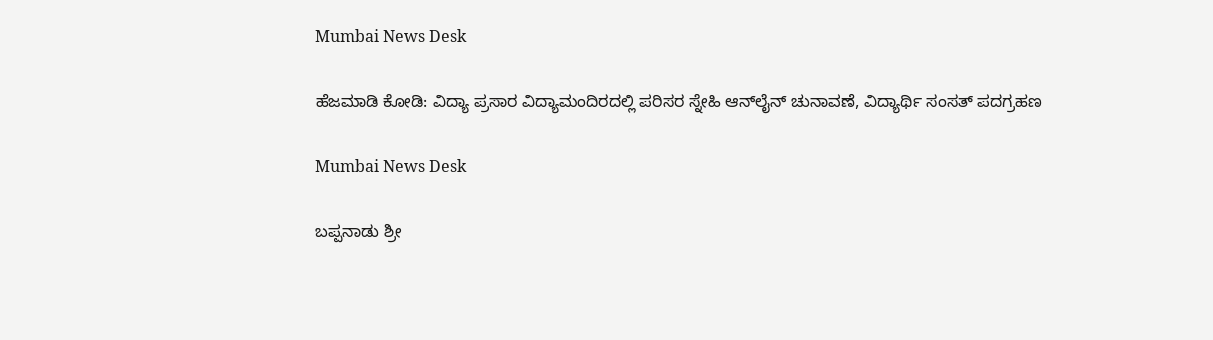Mumbai News Desk

ಹೆಜಮಾಡಿ ಕೋಡಿ: ವಿದ್ಯಾ ಪ್ರಸಾರ ವಿದ್ಯಾಮಂದಿರದಲ್ಲಿ ಪರಿಸರ ಸ್ನೇಹಿ ಆನ್‌ಲೈನ್ ಚುನಾವಣೆ, ವಿದ್ಯಾರ್ಥಿ ಸಂಸತ್ ಪದಗ್ರಹಣ

Mumbai News Desk

ಬಪ್ಪನಾಡು ಶ್ರೀ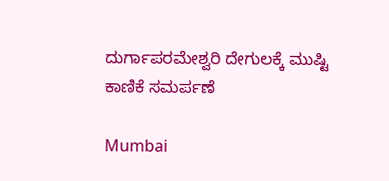ದುರ್ಗಾಪರಮೇಶ್ವರಿ ದೇಗುಲಕ್ಕೆ ಮುಷ್ಟಿ ಕಾಣಿಕೆ ಸಮರ್ಪಣೆ

Mumbai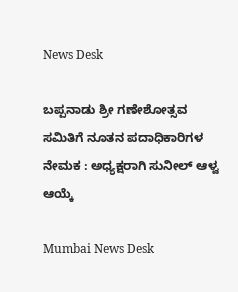News Desk

ಬಪ್ಪನಾಡು ಶ್ರೀ ಗಣೇಶೋತ್ಸವ ಸಮಿತಿಗೆ ನೂತನ ಪದಾಧಿಕಾರಿಗಳ ನೇಮಕ : ಅಧ್ಯಕ್ಷರಾಗಿ ಸುನೀಲ್ ಆಳ್ವ ಆಯ್ಕೆ

Mumbai News Desk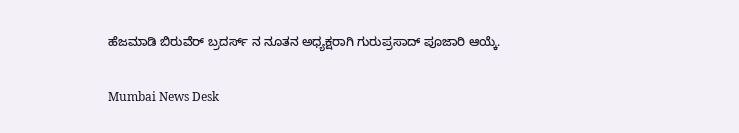ಹೆಜಮಾಡಿ ಬಿರುವೆರ್ ಬ್ರದರ್ಸ್ ನ ನೂತನ ಅಧ್ಯಕ್ಷರಾಗಿ ಗುರುಪ್ರಸಾದ್ ಪೂಜಾರಿ ಆಯ್ಕೆ.

Mumbai News Desk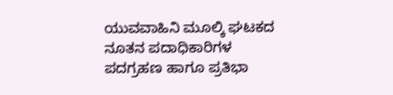ಯುವವಾಹಿನಿ ಮೂಲ್ಕಿ ಘಟಕದ ನೂತನ ಪದಾಧಿಕಾರಿಗಳ ಪದಗ್ರಹಣ ಹಾಗೂ ಪ್ರತಿಭಾ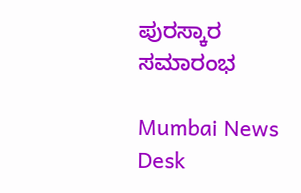ಪುರಸ್ಕಾರ ಸಮಾರಂಭ

Mumbai News Desk